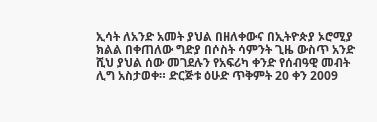ኢሳት ለአንድ አመት ያህል በዘለቀውና በኢትዮጵያ ኦሮሚያ ክልል በቀጠለው ግድያ በሶስት ሳምንት ጊዜ ውስጥ አንድ ሺህ ያህል ሰው መገደሉን የአፍሪካ ቀንድ የሰብዓዊ መብት ሊግ አስታወቀ። ድርጅቱ ዕሁድ ጥቅምት 20 ቀን 2009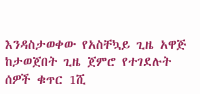እንዳስታወቀው የአስቸኳይ ጊዜ አዋጅ ከታወጀበት ጊዜ ጀምሮ የተገደሉት ሰዎች ቁጥር 1ሺ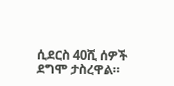ሲደርስ 40ሺ ሰዎች ደግሞ ታስረዋል።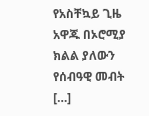የአስቸኳይ ጊዜ አዋጁ በኦሮሚያ ክልል ያለውን የሰብዓዊ መብት […]